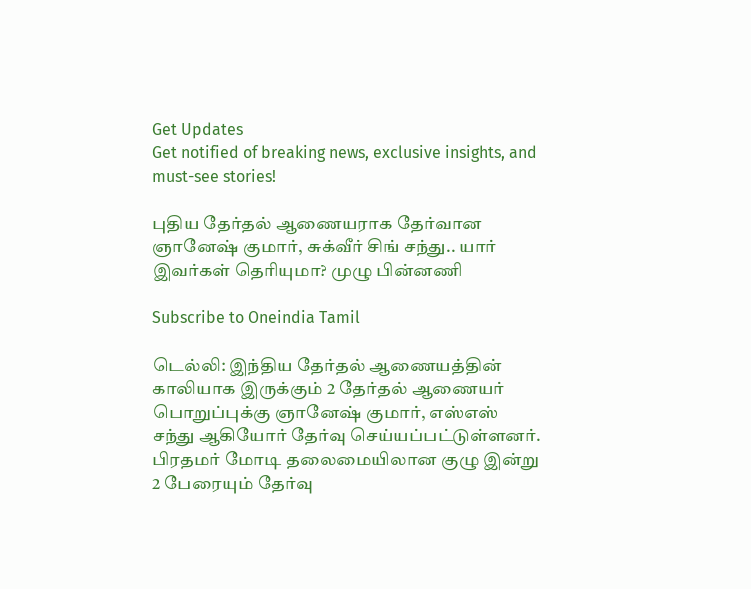Get Updates
Get notified of breaking news, exclusive insights, and must-see stories!

புதிய தேர்தல் ஆணையராக தேர்வான ஞானேஷ் குமார், சுக்வீர் சிங் சந்து.. யார் இவர்கள் தெரியுமா? முழு பின்னணி

Subscribe to Oneindia Tamil

டெல்லி: இந்திய தேர்தல் ஆணையத்தின் காலியாக இருக்கும் 2 தேர்தல் ஆணையர் பொறுப்புக்கு ஞானேஷ் குமார், எஸ்எஸ் சந்து ஆகியோர் தேர்வு செய்யப்பட்டுள்ளனர். பிரதமர் மோடி தலைமையிலான குழு இன்று 2 பேரையும் தேர்வு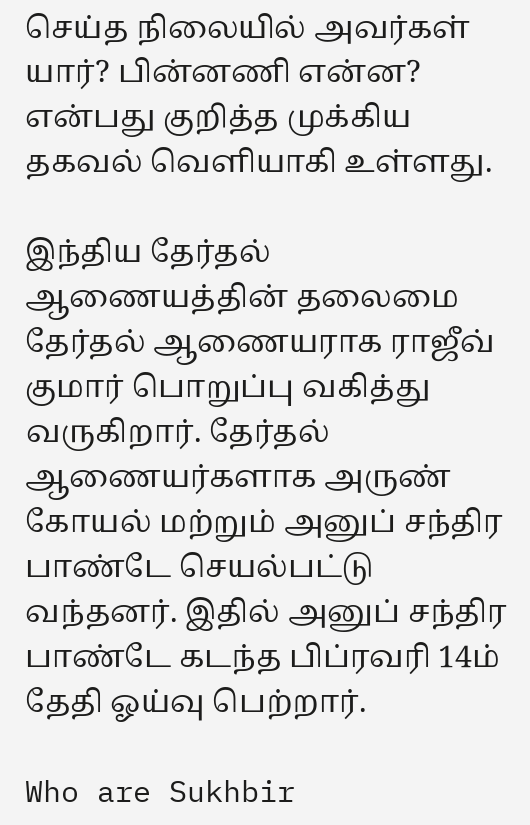செய்த நிலையில் அவர்கள் யார்? பின்னணி என்ன? என்பது குறித்த முக்கிய தகவல் வெளியாகி உள்ளது.

இந்திய தேர்தல் ஆணையத்தின் தலைமை தேர்தல் ஆணையராக ராஜீவ் குமார் பொறுப்பு வகித்து வருகிறார். தேர்தல் ஆணையர்களாக அருண் கோயல் மற்றும் அனுப் சந்திர பாண்டே செயல்பட்டு வந்தனர். இதில் அனுப் சந்திர பாண்டே கடந்த பிப்ரவரி 14ம் தேதி ஓய்வு பெற்றார்.

Who are Sukhbir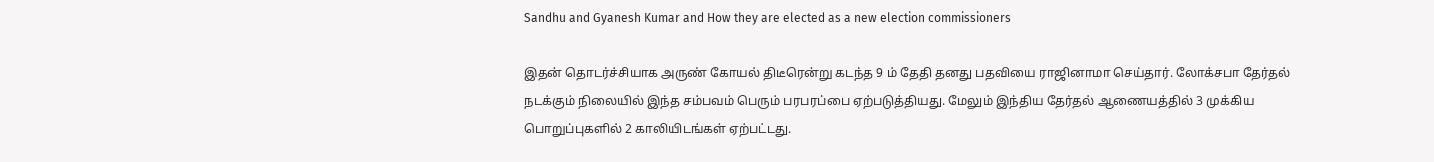Sandhu and Gyanesh Kumar and How they are elected as a new election commissioners

இதன் தொடர்ச்சியாக அருண் கோயல் திடீரென்று கடந்த 9 ம் தேதி தனது பதவியை ராஜினாமா செய்தார். லோக்சபா தேர்தல் நடக்கும் நிலையில் இந்த சம்பவம் பெரும் பரபரப்பை ஏற்படுத்தியது. மேலும் இந்திய தேர்தல் ஆணையத்தில் 3 முக்கிய பொறுப்புகளில் 2 காலியிடங்கள் ஏற்பட்டது.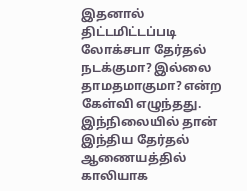இதனால் திட்டமிட்டப்படி லோக்சபா தேர்தல் நடக்குமா? இல்லை தாமதமாகுமா? என்ற கேள்வி எழுந்தது. இந்நிலையில் தான் இந்திய தேர்தல் ஆணையத்தில் காலியாக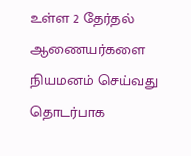உள்ள 2 தேர்தல் ஆணையர்களை நியமனம் செய்வது தொடர்பாக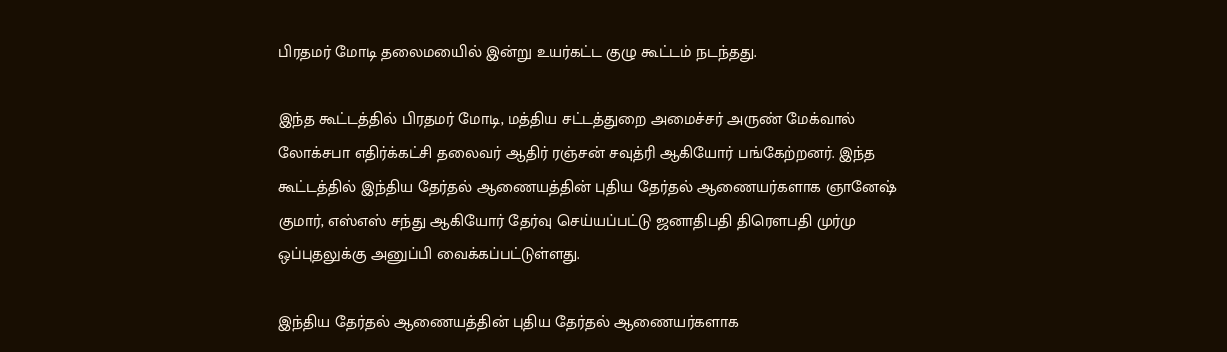பிரதமர் மோடி தலைமயைில் இன்று உயர்கட்ட குழு கூட்டம் நடந்தது.

இந்த கூட்டத்தில் பிரதமர் மோடி, மத்திய சட்டத்துறை அமைச்சர் அருண் மேக்வால் லோக்சபா எதிர்க்கட்சி தலைவர் ஆதிர் ரஞ்சன் சவுத்ரி ஆகியோர் பங்கேற்றனர். இந்த கூட்டத்தில் இந்திய தேர்தல் ஆணையத்தின் புதிய தேர்தல் ஆணையர்களாக ஞானேஷ் குமார், எஸ்எஸ் சந்து ஆகியோர் தேர்வு செய்யப்பட்டு ஜனாதிபதி திரெளபதி முர்மு ஒப்புதலுக்கு அனுப்பி வைக்கப்பட்டுள்ளது.

இந்திய தேர்தல் ஆணையத்தின் புதிய தேர்தல் ஆணையர்களாக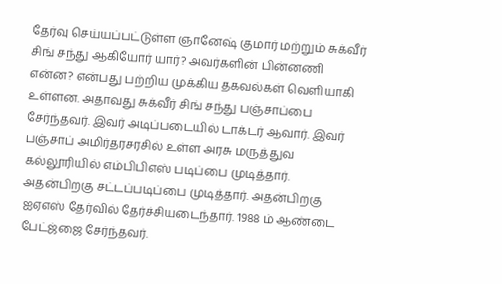தேர்வு செய்யப்பட்டுள்ள ஞானேஷ் குமார் மற்றும் சுக்வீர் சிங் சந்து ஆகியோர் யார்? அவர்களின் பின்னணி என்ன? என்பது பற்றிய முக்கிய தகவல்கள் வெளியாகி உள்ளன. அதாவது சுக்வீர் சிங் சந்து பஞ்சாப்பை சேர்ந்தவர். இவர் அடிப்படையில் டாக்டர் ஆவார். இவர் பஞ்சாப் அமிர்தரசரசில் உள்ள அரசு மருத்துவ கல்லூரியில் எம்பிபிஎஸ் படிப்பை முடித்தார். அதன்பிறகு சட்டப்படிப்பை முடித்தார். அதன்பிறகு ஐஏஎஸ் தேர்வில் தேர்ச்சியடைந்தார். 1988 ம் ஆண்டை பேட்ஜ்ஜை சேர்ந்தவர்.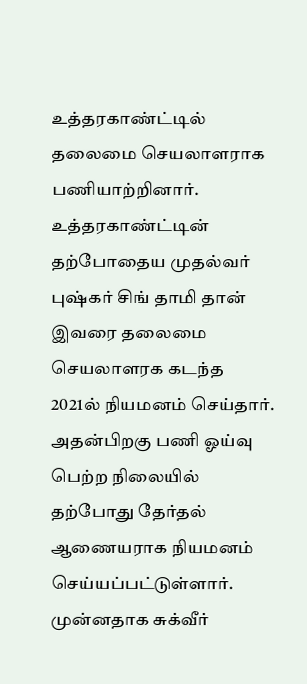உத்தரகாண்ட்டில் தலைமை செயலாளராக பணியாற்றினார். உத்தரகாண்ட்டின் தற்போதைய முதல்வர் புஷ்கர் சிங் தாமி தான் இவரை தலைமை செயலாளரக கடந்த 2021ல் நியமனம் செய்தார். அதன்பிறகு பணி ஓய்வு பெற்ற நிலையில் தற்போது தேர்தல் ஆணையராக நியமனம் செய்யப்பட்டுள்ளார். முன்னதாக சுக்வீர்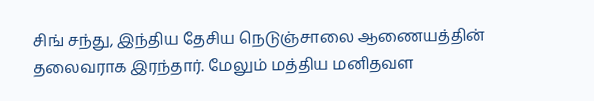சிங் சந்து, இந்திய தேசிய நெடுஞ்சாலை ஆணையத்தின் தலைவராக இரந்தார். மேலும் மத்திய மனிதவள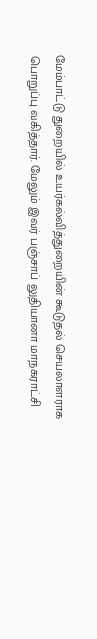மேம்பாட்டு துறையில் உயர்கல்வித்துறையின் கூடுதல் செயலாளராக பொறுப்பு வகித்தார். மேலும் இவர் பஞ்சாப் லுதியானா மாநகராட்சி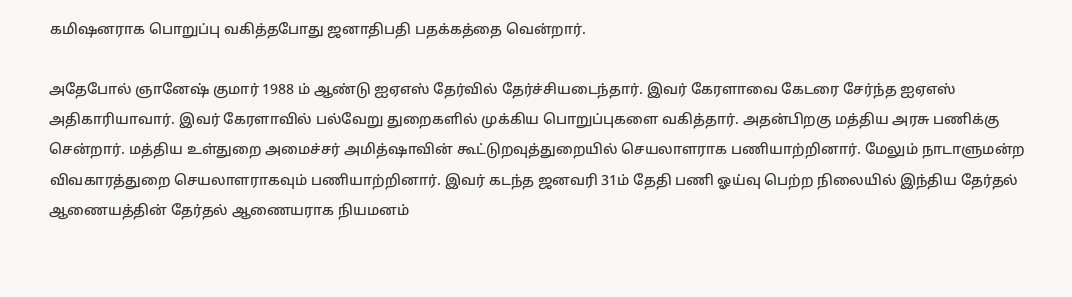கமிஷனராக பொறுப்பு வகித்தபோது ஜனாதிபதி பதக்கத்தை வென்றார்.

அதேபோல் ஞானேஷ் குமார் 1988 ம் ஆண்டு ஐஏஎஸ் தேர்வில் தேர்ச்சியடைந்தார். இவர் கேரளாவை கேடரை சேர்ந்த ஐஏஎஸ் அதிகாரியாவார். இவர் கேரளாவில் பல்வேறு துறைகளில் முக்கிய பொறுப்புகளை வகித்தார். அதன்பிறகு மத்திய அரசு பணிக்கு சென்றார். மத்திய உள்துறை அமைச்சர் அமித்ஷாவின் கூட்டுறவுத்துறையில் செயலாளராக பணியாற்றினார். மேலும் நாடாளுமன்ற விவகாரத்துறை செயலாளராகவும் பணியாற்றினார். இவர் கடந்த ஜனவரி 31ம் தேதி பணி ஓய்வு பெற்ற நிலையில் இந்திய தேர்தல் ஆணையத்தின் தேர்தல் ஆணையராக நியமனம்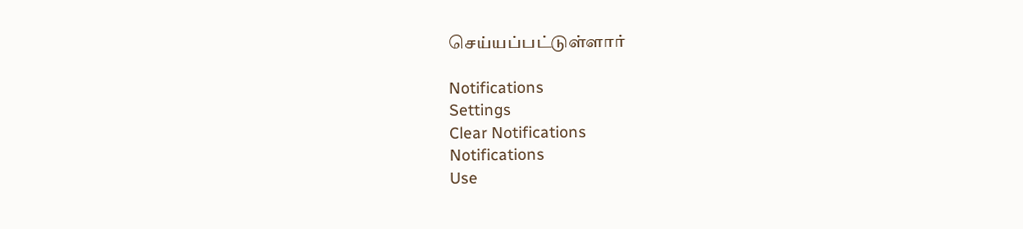செய்யப்பட்டுள்ளார்

Notifications
Settings
Clear Notifications
Notifications
Use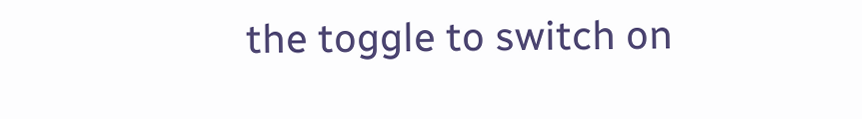the toggle to switch on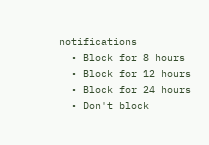notifications
  • Block for 8 hours
  • Block for 12 hours
  • Block for 24 hours
  • Don't block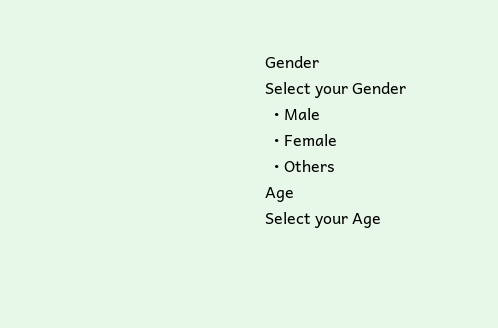Gender
Select your Gender
  • Male
  • Female
  • Others
Age
Select your Age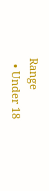Range
  • Under 18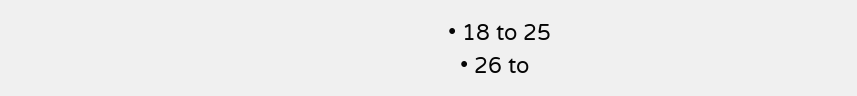• 18 to 25
  • 26 to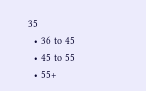35
  • 36 to 45
  • 45 to 55
  • 55+